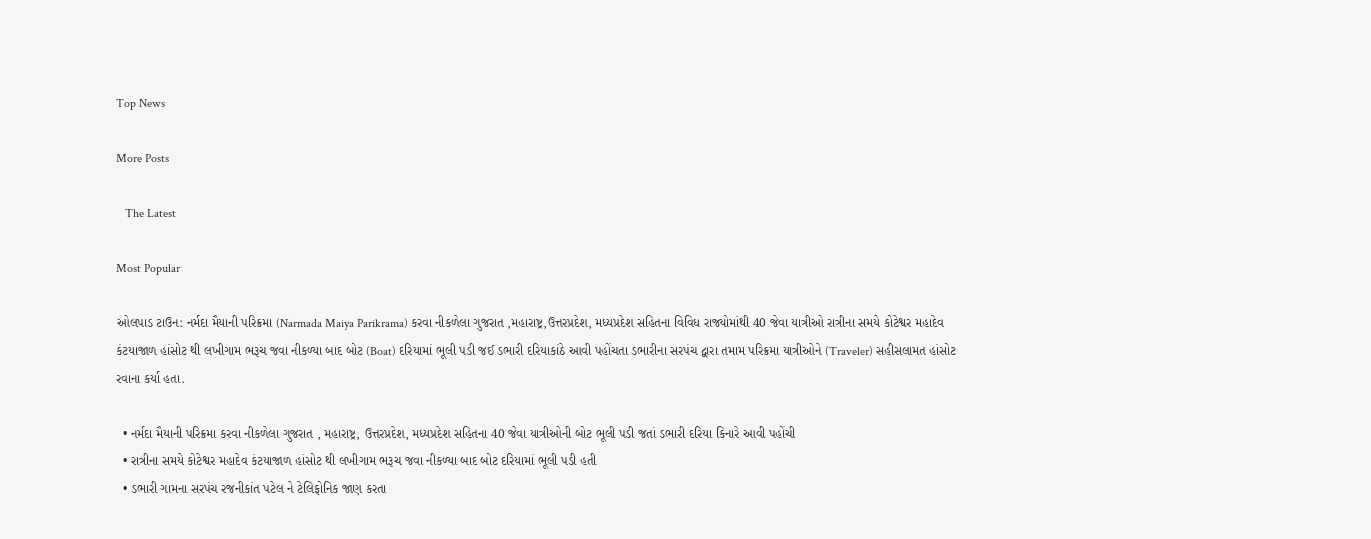Top News

More Posts

   The Latest

Most Popular

ઓલપાડ ટાઉન: નર્મદા મૈયાની પરિક્રમા (Narmada Maiya Parikrama) કરવા નીકળેલા ગુજરાત ,મહારાષ્ટ્ર,ઉત્તરપ્રદેશ, મધ્યપ્રદેશ સહિતના વિવિધ રાજ્યોમાંથી 40 જેવા યાત્રીઓ રાત્રીના સમયે કોટેશ્વર મહાદેવ કંટયાજાળ હાંસોટ થી લખીગામ ભરૂચ જવા નીકળ્યા બાદ બોટ (Boat) દરિયામાં ભૂલી પડી જઈ ડભારી દરિયાકાંઠે આવી પહોંચતા ડભારીના સરપંચ દ્વારા તમામ પરિક્રમા યાત્રીઓને (Traveler) સહીસલામત હાંસોટ રવાના કર્યા હતા.

  • નર્મદા મૈયાની પરિક્રમા કરવા નીકળેલા ગુજરાત , મહારાષ્ટ્ર, ઉત્તરપ્રદેશ, મધ્યપ્રદેશ સહિતના 40 જેવા યાત્રીઓની બોટ ભૂલી પડી જતાં ડભારી દરિયા કિનારે આવી પહોંચી
  • રાત્રીના સમયે કોટેશ્વર મહાદેવ કંટયાજાળ હાંસોટ થી લખીગામ ભરૂચ જવા નીકળ્યા બાદ બોટ દરિયામાં ભૂલી પડી હતી
  • ડભારી ગામના સરપંચ રજનીકાંત પટેલ ને ટેલિફોનિક જાણ કરતા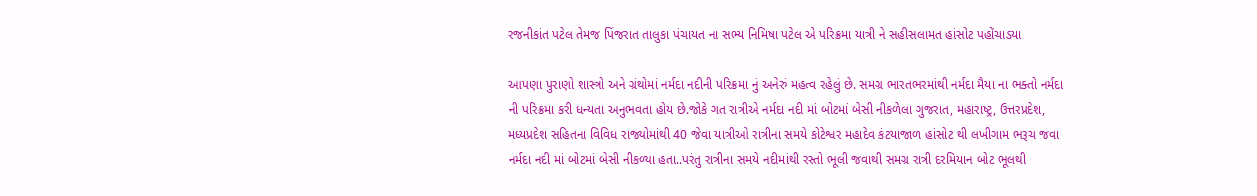રજનીકાંત પટેલ તેમજ પિંજરાત તાલુકા પંચાયત ના સભ્ય નિમિષા પટેલ એ પરિક્રમા યાત્રી ને સહીસલામત હાંસોટ પહોંચાડયા

આપણા પુરાણો શાસ્ત્રો અને ગ્રંથોમાં નર્મદા નદીની પરિક્રમા નું અનેરું મહત્વ રહેલું છે. સમગ્ર ભારતભરમાંથી નર્મદા મૈયા ના ભક્તો નર્મદા ની પરિક્રમા કરી ધન્યતા અનુભવતા હોય છે.જોકે ગત રાત્રીએ નર્મદા નદી માં બોટમાં બેસી નીકળેલા ગુજરાત, મહારાષ્ટ્ર, ઉત્તરપ્રદેશ, મધ્યપ્રદેશ સહિતના વિવિધ રાજ્યોમાંથી 40 જેવા યાત્રીઓ રાત્રીના સમયે કોટેશ્વર મહાદેવ કંટયાજાળ હાંસોટ થી લખીગામ ભરૂચ જવા નર્મદા નદી માં બોટમાં બેસી નીકળ્યા હતા..પરંતુ રાત્રીના સમયે નદીમાંથી રસ્તો ભૂલી જવાથી સમગ્ર રાત્રી દરમિયાન બોટ ભૂલથી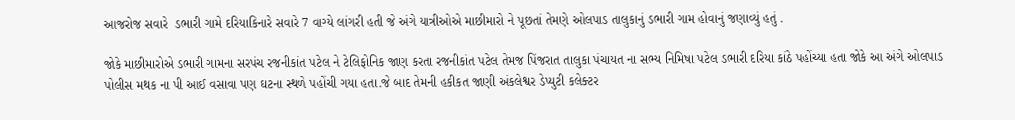આજરોજ સવારે  ડભારી ગામે દરિયાકિનારે સવારે 7 વાગ્યે લાંગરી હતી જે અંગે યાત્રીઓએ માછીમારો ને પૂછતાં તેમણે ઓલપાડ તાલુકાનું ડભારી ગામ હોવાનું જણાવ્યું હતું .

જોકે માછીમારોએ ડભારી ગામના સરપંચ રજનીકાંત પટેલ ને ટેલિફોનિક જાણ કરતા રજનીકાંત પટેલ તેમજ પિંજરાત તાલુકા પંચાયત ના સભ્ય નિમિષા પટેલ ડભારી દરિયા કાંઠે પહોંચ્યા હતા જોકે આ અંગે ઓલપાડ પોલીસ મથક ના પી આઈ વસાવા પણ ઘટના સ્થળે પહોંચી ગયા હતા.જે બાદ તેમની હકીકત જાણી અંકલેશ્વર ડેપ્યુટી કલેક્ટર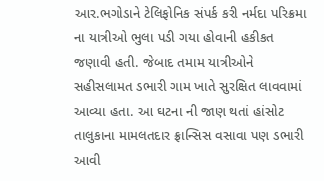આર.ભગોડાને ટેલિફોનિક સંપર્ક કરી નર્મદા પરિક્રમા ના યાત્રીઓ ભુલા પડી ગયા હોવાની હકીકત જણાવી હતી. જેબાદ તમામ યાત્રીઓને સહીસલામત ડભારી ગામ ખાતે સુરક્ષિત લાવવામાં આવ્યા હતા. આ ઘટના ની જાણ થતાં હાંસોટ તાલુકાના મામલતદાર ફ્રાન્સિસ વસાવા પણ ડભારી આવી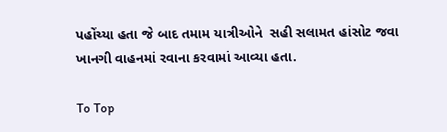પહોંચ્યા હતા જે બાદ તમામ યાત્રીઓને  સહી સલામત હાંસોટ જવા ખાનગી વાહનમાં રવાના કરવામાં આવ્યા હતા.

To Top